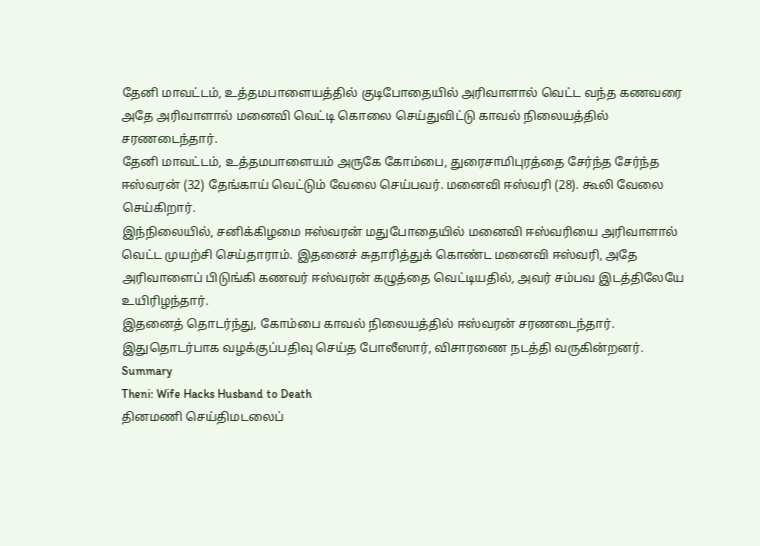தேனி மாவட்டம், உத்தமபாளையத்தில் குடிபோதையில் அரிவாளால் வெட்ட வந்த கணவரை அதே அரிவாளால் மனைவி வெட்டி கொலை செய்துவிட்டு காவல் நிலையத்தில் சரணடைந்தார்.
தேனி மாவட்டம், உத்தமபாளையம் அருகே கோம்பை, துரைசாமிபுரத்தை சேர்ந்த சேர்ந்த ஈஸ்வரன் (32) தேங்காய் வெட்டும் வேலை செய்பவர். மனைவி ஈஸ்வரி (28). கூலி வேலை செய்கிறார்.
இந்நிலையில், சனிக்கிழமை ஈஸ்வரன் மதுபோதையில் மனைவி ஈஸ்வரியை அரிவாளால் வெட்ட முயற்சி செய்தாராம். இதனைச் சுதாரித்துக் கொண்ட மனைவி ஈஸ்வரி, அதே அரிவாளைப் பிடுங்கி கணவர் ஈஸ்வரன் கழுத்தை வெட்டியதில், அவர் சம்பவ இடத்திலேயே உயிரிழந்தார்.
இதனைத் தொடர்ந்து, கோம்பை காவல் நிலையத்தில் ஈஸ்வரன் சரணடைந்தார். இதுதொடர்பாக வழக்குப்பதிவு செய்த போலீஸார், விசாரணை நடத்தி வருகின்றனர்.
Summary
Theni: Wife Hacks Husband to Death
தினமணி செய்திமடலைப்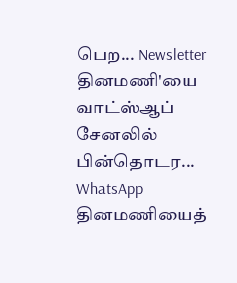பெற... Newsletter
தினமணி'யை வாட்ஸ்ஆப் சேனலில் பின்தொடர... WhatsApp
தினமணியைத்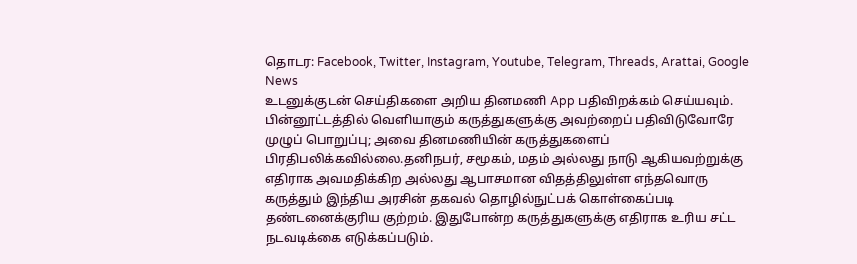தொடர: Facebook, Twitter, Instagram, Youtube, Telegram, Threads, Arattai, Google News
உடனுக்குடன் செய்திகளை அறிய தினமணி App பதிவிறக்கம் செய்யவும்.
பின்னூட்டத்தில் வெளியாகும் கருத்துகளுக்கு அவற்றைப் பதிவிடுவோரே முழுப் பொறுப்பு; அவை தினமணியின் கருத்துகளைப் பிரதிபலிக்கவில்லை.தனிநபர், சமூகம், மதம் அல்லது நாடு ஆகியவற்றுக்கு எதிராக அவமதிக்கிற அல்லது ஆபாசமான விதத்திலுள்ள எந்தவொரு கருத்தும் இந்திய அரசின் தகவல் தொழில்நுட்பக் கொள்கைப்படி தண்டனைக்குரிய குற்றம். இதுபோன்ற கருத்துகளுக்கு எதிராக உரிய சட்ட நடவடிக்கை எடுக்கப்படும்.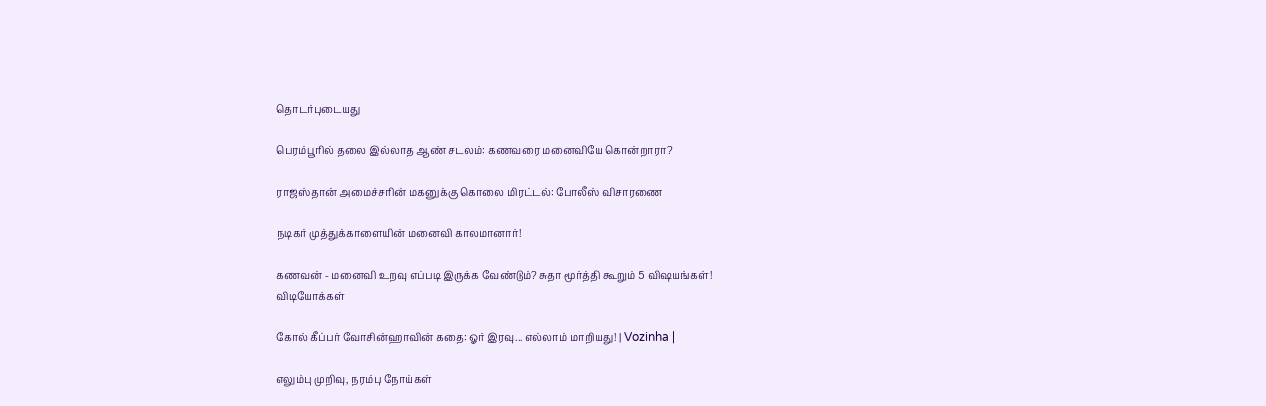தொடர்புடையது

பெரம்பூரில் தலை இல்லாத ஆண் சடலம்: கணவரை மனைவியே கொன்றாரா?

ராஜஸ்தான் அமைச்சரின் மகனுக்கு கொலை மிரட்டல்: போலீஸ் விசாரணை

நடிகர் முத்துக்காளையின் மனைவி காலமானார்!

கணவன் - மனைவி உறவு எப்படி இருக்க வேண்டும்? சுதா மூர்த்தி கூறும் 5 விஷயங்கள்!
விடியோக்கள்

கோல் கீப்பர் வோசின்ஹாவின் கதை: ஓர் இரவு... எல்லாம் மாறியது! | Vozinha |

எலும்பு முறிவு, நரம்பு நோய்கள்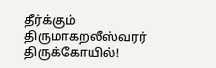தீர்க்கும் திருமாகறலீஸ்வரர் திருக்கோயில்!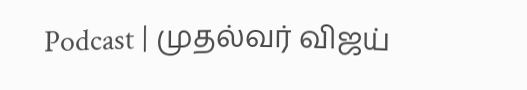Podcast | முதல்வர் விஜய்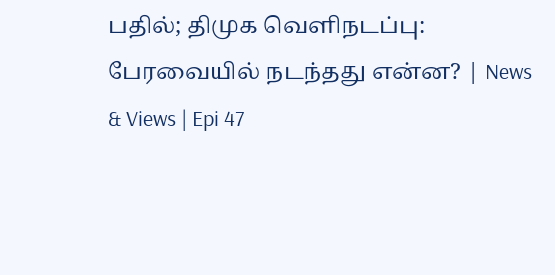பதில்; திமுக வெளிநடப்பு: பேரவையில் நடந்தது என்ன? | News & Views | Epi 47